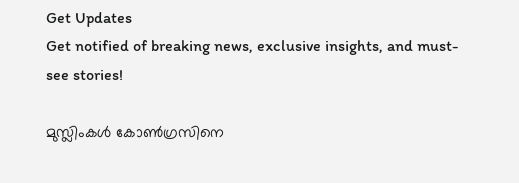Get Updates
Get notified of breaking news, exclusive insights, and must-see stories!

മുസ്ലിംകള്‍ കോണ്‍ഗ്രസിനെ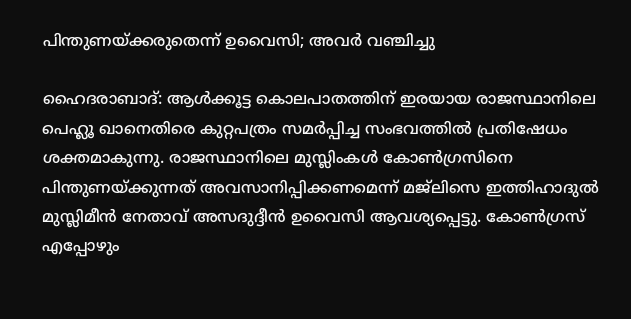പിന്തുണയ്ക്കരുതെന്ന് ഉവൈസി; അവര്‍ വഞ്ചിച്ചു

ഹൈദരാബാദ്: ആള്‍ക്കൂട്ട കൊലപാതത്തിന് ഇരയായ രാജസ്ഥാനിലെ പെഹ്ലൂ ഖാനെതിരെ കുറ്റപത്രം സമര്‍പ്പിച്ച സംഭവത്തില്‍ പ്രതിഷേധം ശക്തമാകുന്നു. രാജസ്ഥാനിലെ മുസ്ലിംകള്‍ കോണ്‍ഗ്രസിനെ പിന്തുണയ്ക്കുന്നത് അവസാനിപ്പിക്കണമെന്ന് മജ്‌ലിസെ ഇത്തിഹാദുല്‍ മുസ്ലിമീന്‍ നേതാവ് അസദുദ്ദീന്‍ ഉവൈസി ആവശ്യപ്പെട്ടു. കോണ്‍ഗ്രസ് എപ്പോഴും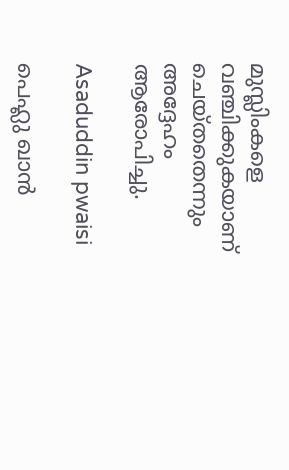മുസ്ലിംകളെ വഞ്ചിക്കുകയാണ് ചെയ്തതെന്നും അദ്ദേഹം ആരോപിച്ചു.

Asaduddin pwaisi

പെഹ്ലു ഖാന്‍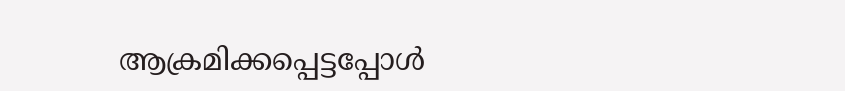ആക്രമിക്കപ്പെട്ടപ്പോള്‍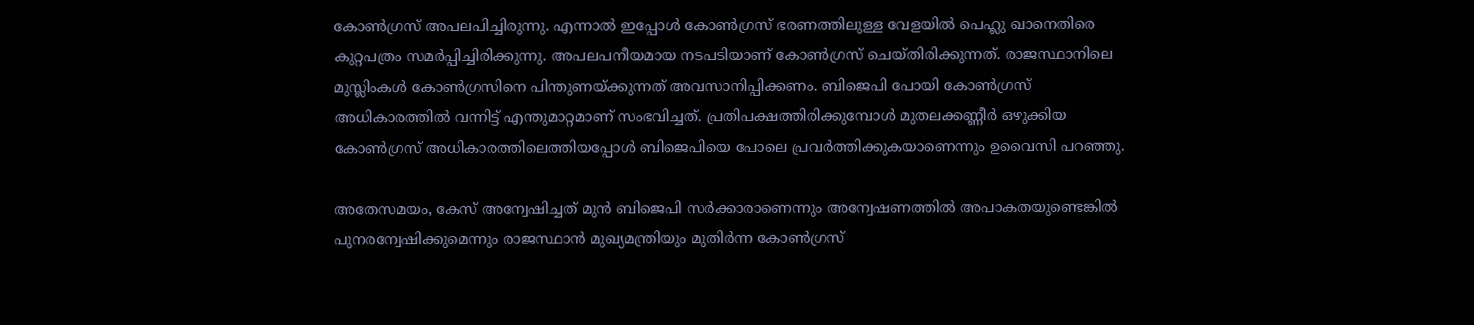കോണ്‍ഗ്രസ് അപലപിച്ചിരുന്നു. എന്നാല്‍ ഇപ്പോള്‍ കോണ്‍ഗ്രസ് ഭരണത്തിലുള്ള വേളയില്‍ പെഹ്ലു ഖാനെതിരെ കുറ്റപത്രം സമര്‍പ്പിച്ചിരിക്കുന്നു. അപലപനീയമായ നടപടിയാണ് കോണ്‍ഗ്രസ് ചെയ്തിരിക്കുന്നത്. രാജസ്ഥാനിലെ മുസ്ലിംകള്‍ കോണ്‍ഗ്രസിനെ പിന്തുണയ്ക്കുന്നത് അവസാനിപ്പിക്കണം. ബിജെപി പോയി കോണ്‍ഗ്രസ് അധികാരത്തില്‍ വന്നിട്ട് എന്തുമാറ്റമാണ് സംഭവിച്ചത്. പ്രതിപക്ഷത്തിരിക്കുമ്പോള്‍ മുതലക്കണ്ണീര്‍ ഒഴുക്കിയ കോണ്‍ഗ്രസ് അധികാരത്തിലെത്തിയപ്പോള്‍ ബിജെപിയെ പോലെ പ്രവര്‍ത്തിക്കുകയാണെന്നും ഉവൈസി പറഞ്ഞു.

അതേസമയം, കേസ് അന്വേഷിച്ചത് മുന്‍ ബിജെപി സര്‍ക്കാരാണെന്നും അന്വേഷണത്തില്‍ അപാകതയുണ്ടെങ്കില്‍ പുനരന്വേഷിക്കുമെന്നും രാജസ്ഥാന്‍ മുഖ്യമന്ത്രിയും മുതിര്‍ന്ന കോണ്‍ഗ്രസ്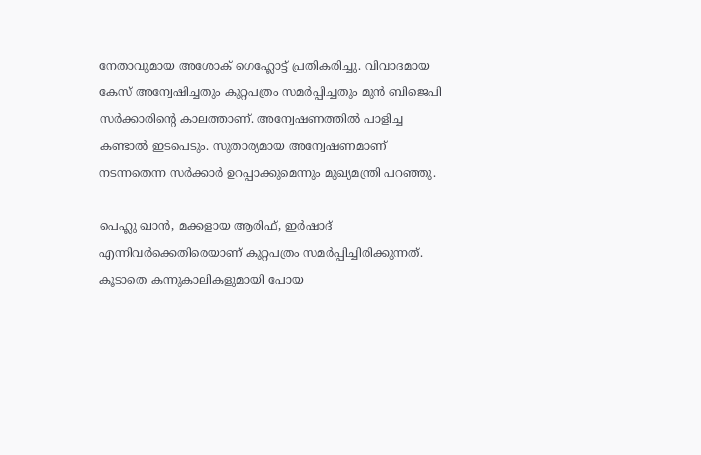നേതാവുമായ അശോക് ഗെഹ്ലോട്ട് പ്രതികരിച്ചു. വിവാദമായ കേസ് അന്വേഷിച്ചതും കുറ്റപത്രം സമര്‍പ്പിച്ചതും മുന്‍ ബിജെപി സര്‍ക്കാരിന്റെ കാലത്താണ്. അന്വേഷണത്തില്‍ പാളിച്ച കണ്ടാല്‍ ഇടപെടും. സുതാര്യമായ അന്വേഷണമാണ് നടന്നതെന്ന സര്‍ക്കാര്‍ ഉറപ്പാക്കുമെന്നും മുഖ്യമന്ത്രി പറഞ്ഞു.

പെഹ്ലു ഖാന്‍, മക്കളായ ആരിഫ്, ഇര്‍ഷാദ് എന്നിവര്‍ക്കെതിരെയാണ് കുറ്റപത്രം സമര്‍പ്പിച്ചിരിക്കുന്നത്. കൂടാതെ കന്നുകാലികളുമായി പോയ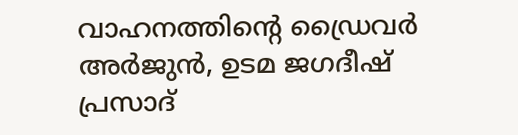വാഹനത്തിന്റെ ഡ്രൈവര്‍ അര്‍ജുന്‍, ഉടമ ജഗദീഷ് പ്രസാദ്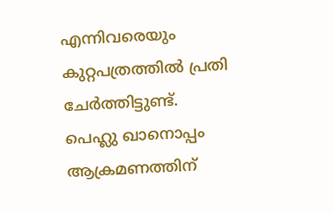എന്നിവരെയും കുറ്റപത്രത്തില്‍ പ്രതി ചേര്‍ത്തിട്ടുണ്ട്. പെഹ്ലു ഖാനൊപ്പം ആക്രമണത്തിന്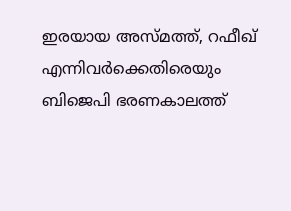ഇരയായ അസ്മത്ത്, റഫീഖ് എന്നിവര്‍ക്കെതിരെയും ബിജെപി ഭരണകാലത്ത്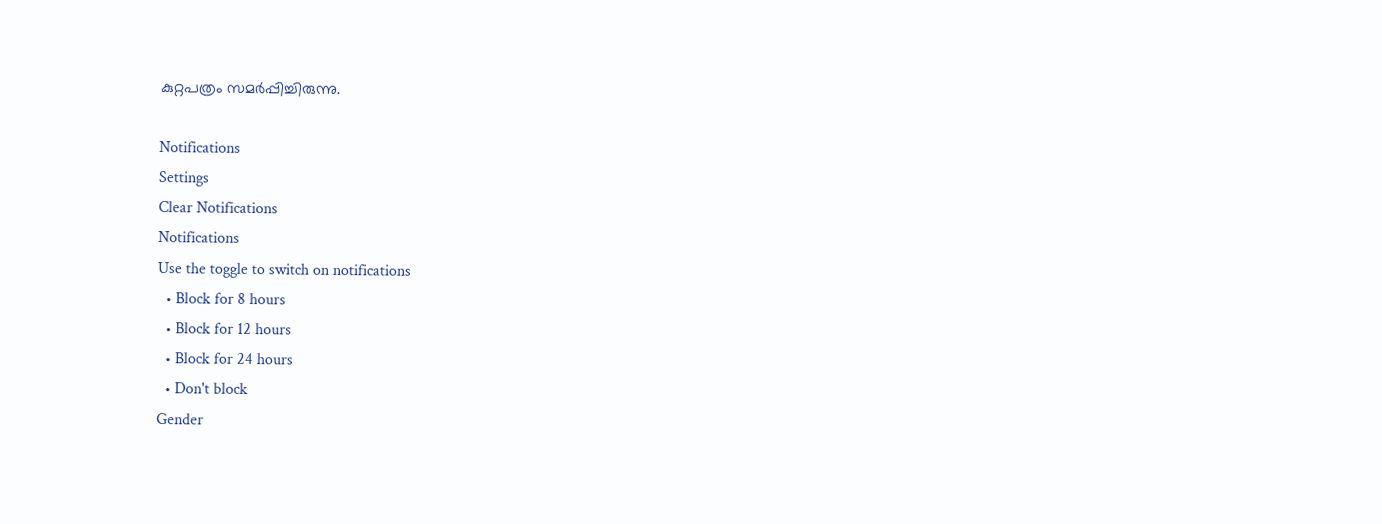കുറ്റപത്രം സമര്‍പ്പിച്ചിരുന്നു.

Notifications
Settings
Clear Notifications
Notifications
Use the toggle to switch on notifications
  • Block for 8 hours
  • Block for 12 hours
  • Block for 24 hours
  • Don't block
Gender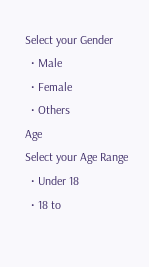Select your Gender
  • Male
  • Female
  • Others
Age
Select your Age Range
  • Under 18
  • 18 to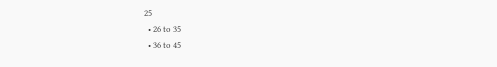25
  • 26 to 35
  • 36 to 45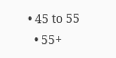• 45 to 55
  • 55+